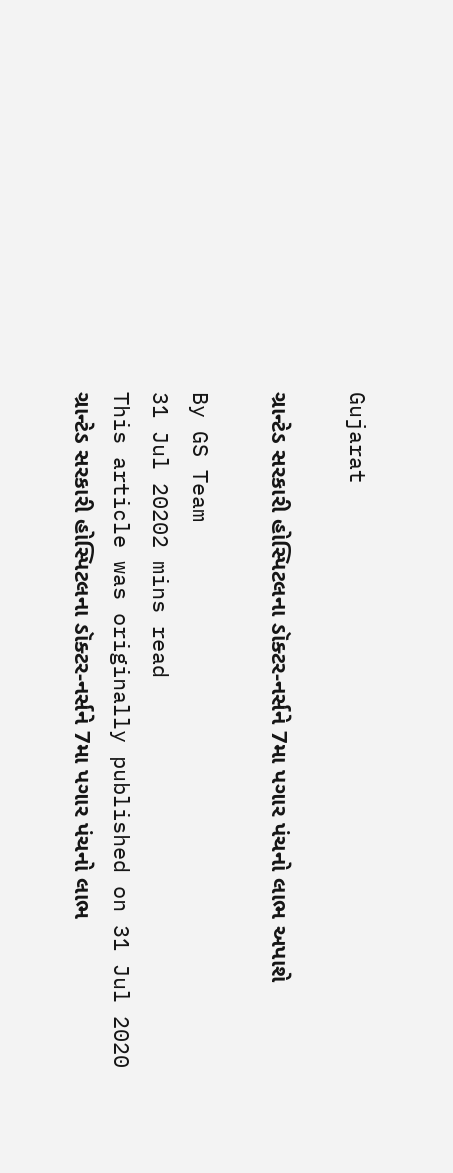Gujarat

ગ્રાન્ટેડ સરકારી હોસ્પિટલના ડૉક્ટર-નર્સને 7મા પગાર પંચનો લાભ અપાશે

By GS Team
31 Jul 20202 mins read
This article was originally published on 31 Jul 2020
ગ્રાન્ટેડ સરકારી હોસ્પિટલના ડૉક્ટર-નર્સને 7મા પગાર પંચનો લાભ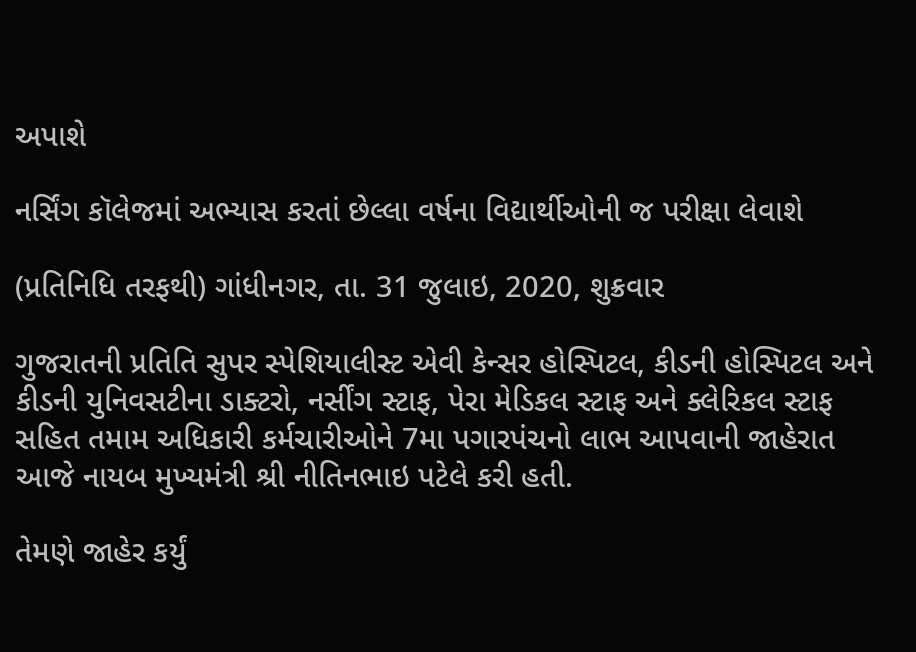અપાશે

નર્સિંગ કૉલેજમાં અભ્યાસ કરતાં છેલ્લા વર્ષના વિદ્યાર્થીઓની જ પરીક્ષા લેવાશે

(પ્રતિનિધિ તરફથી) ગાંધીનગર, તા. 31 જુલાઇ, 2020, શુક્રવાર

ગુજરાતની પ્રતિતિ સુપર સ્પેશિયાલીસ્ટ એવી કેન્સર હોસ્પિટલ, કીડની હોસ્પિટલ અને કીડની યુનિવસટીના ડાક્ટરો, નર્સીંગ સ્ટાફ, પેરા મેડિકલ સ્ટાફ અને ક્લેરિકલ સ્ટાફ સહિત તમામ અધિકારી કર્મચારીઓને 7મા પગારપંચનો લાભ આપવાની જાહેરાત આજે નાયબ મુખ્યમંત્રી શ્રી નીતિનભાઇ પટેલે કરી હતી.

તેમણે જાહેર કર્યું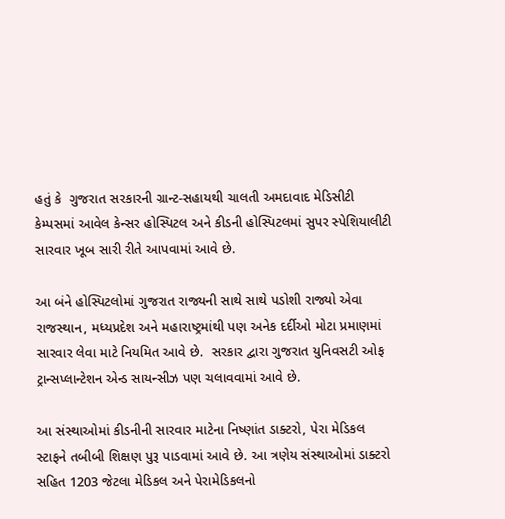હતું કે  ગુજરાત સરકારની ગ્રાન્ટ-સહાયથી ચાલતી અમદાવાદ મેડિસીટી કેમ્પસમાં આવેલ કેન્સર હોસ્પિટલ અને કીડની હોસ્પિટલમાં સુપર સ્પેશિયાલીટી સારવાર ખૂબ સારી રીતે આપવામાં આવે છે.

આ બંને હોસ્પિટલોમાં ગુજરાત રાજ્યની સાથે સાથે પડોશી રાજ્યો એવા રાજસ્થાન, મધ્યપ્રદેશ અને મહારાષ્ટ્રમાંથી પણ અનેક દર્દીઓ મોટા પ્રમાણમાં સારવાર લેવા માટે નિયમિત આવે છે.  સરકાર દ્વારા ગુજરાત યુનિવસટી ઓફ ટ્રાન્સપ્લાન્ટેશન એન્ડ સાયન્સીઝ પણ ચલાવવામાં આવે છે.

આ સંસ્થાઓમાં કીડનીની સારવાર માટેના નિષ્ણાંત ડાક્ટરો, પેરા મેડિકલ સ્ટાફને તબીબી શિક્ષણ પુરૂ પાડવામાં આવે છે. આ ત્રણેય સંસ્થાઓમાં ડાક્ટરો સહિત 1203 જેટલા મેડિકલ અને પેરામેડિકલનો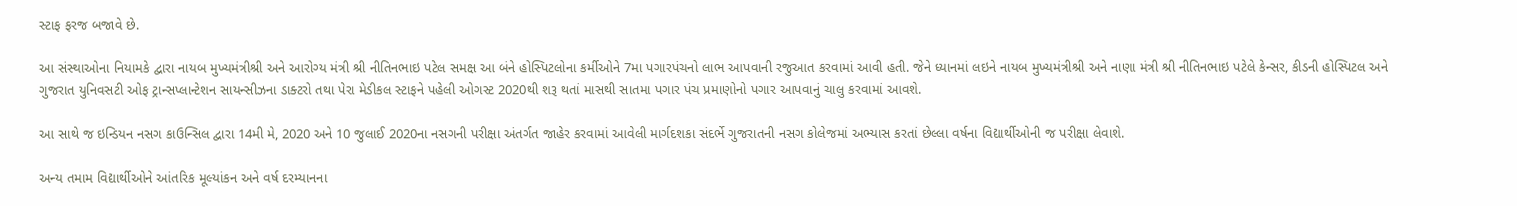સ્ટાફ ફરજ બજાવે છે.

આ સંસ્થાઓના નિયામકે દ્વારા નાયબ મુખ્યમંત્રીશ્રી અને આરોગ્ય મંત્રી શ્રી નીતિનભાઇ પટેલ સમક્ષ આ બંને હોસ્પિટલોના કર્મીઓને 7મા પગારપંચનો લાભ આપવાની રજુઆત કરવામાં આવી હતી. જેને ધ્યાનમાં લઇને નાયબ મુખ્યમંત્રીશ્રી અને નાણા મંત્રી શ્રી નીતિનભાઇ પટેલે કેન્સર, કીડની હોસ્પિટલ અને ગુજરાત યુનિવસટી ઓફ ટ્રાન્સપ્લાન્ટેશન સાયન્સીઝના ડાક્ટરો તથા પેરા મેડીકલ સ્ટાફને પહેલી ઓગસ્ટ 2020થી શરૂ થતાં માસથી સાતમા પગાર પંચ પ્રમાણોનો પગાર આપવાનું ચાલુ કરવામાં આવશે.

આ સાથે જ ઇન્ડિયન નસગ કાઉન્સિલ દ્વારા 14મી મે, 2020 અને 10 જુલાઈ 2020ના નસગની પરીક્ષા અંતર્ગત જાહેર કરવામાં આવેલી માર્ગદશકા સંદર્ભે ગુજરાતની નસગ કોલેજમાં અભ્યાસ કરતાં છેલ્લા વર્ષના વિદ્યાર્થીઓની જ પરીક્ષા લેવાશે.

અન્ય તમામ વિદ્યાર્થીઓને આંતરિક મૂલ્યાંકન અને વર્ષ દરમ્યાનના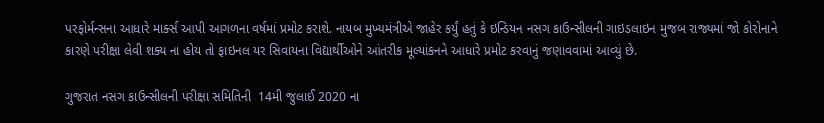પરફોર્મન્સના આધારે માર્ક્સ આપી આગળના વર્ષમાં પ્રમોટ કરાશે. નાયબ મુખ્યમંત્રીએ જાહેર કર્યું હતું કે ઇન્ડિયન નસગ કાઉન્સીલની ગાઇડલાઇન મુજબ રાજ્યમાં જો કોરોનાને કારણે પરીક્ષા લેવી શક્ય ના હોય તો ફાઇનલ યર સિવાયના વિદ્યાર્થીઓને આંતરીક મૂલ્યાંકનને આધારે પ્રમોટ કરવાનું જણાવવામાં આવ્યું છે.

ગુજરાત નસગ કાઉન્સીલની પરીક્ષા સમિતિની  14મી જુલાઈ 2020 ના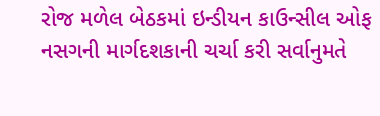રોજ મળેલ બેઠકમાં ઇન્ડીયન કાઉન્સીલ ઓફ નસગની માર્ગદશકાની ચર્ચા કરી સર્વાનુમતે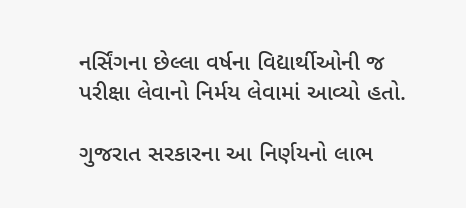નર્સિંગના છેલ્લા વર્ષના વિદ્યાર્થીઓની જ પરીક્ષા લેવાનો નિર્મય લેવામાં આવ્યો હતો.

ગુજરાત સરકારના આ નિર્ણયનો લાભ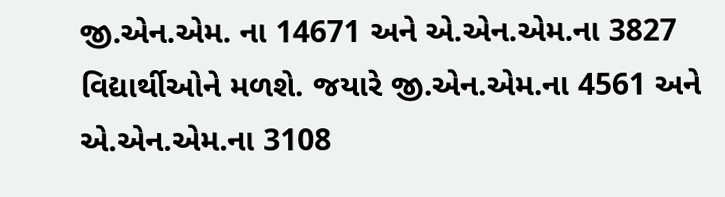જી.એન.એમ. ના 14671 અને એ.એન.એમ.ના 3827 વિદ્યાર્થીઓને મળશે. જયારે જી.એન.એમ.ના 4561 અને એ.એન.એમ.ના 3108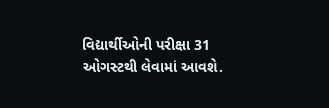વિદ્યાર્થીઓની પરીક્ષા 31 ઓગસ્ટથી લેવામાં આવશે.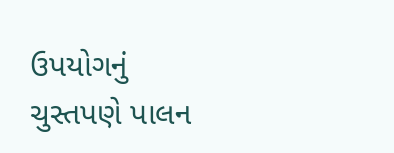ઉપયોગનું ચુસ્તપણે પાલન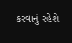કરવાનું રહેશે